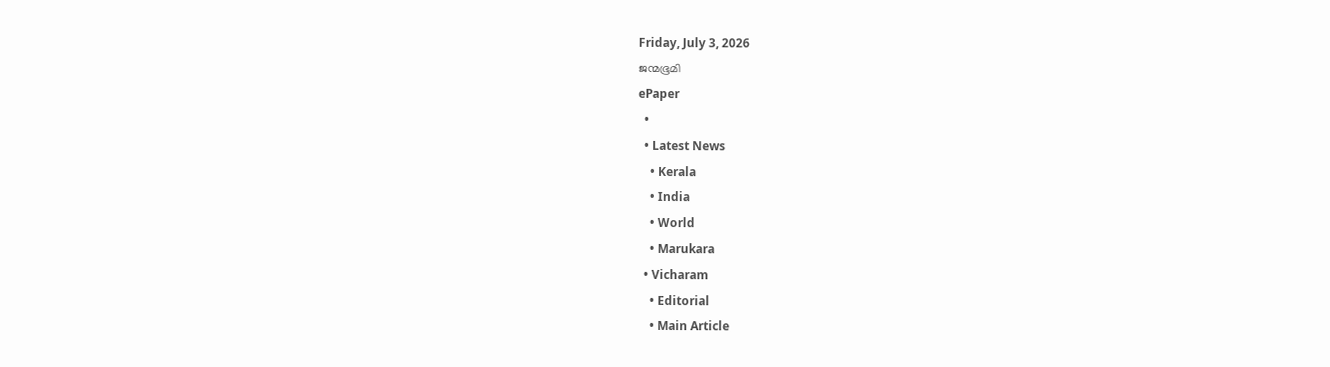Friday, July 3, 2026
ജന്മഭൂമി
ePaper
  •
  • Latest News
    • Kerala
    • India
    • World
    • Marukara
  • Vicharam
    • Editorial
    • Main Article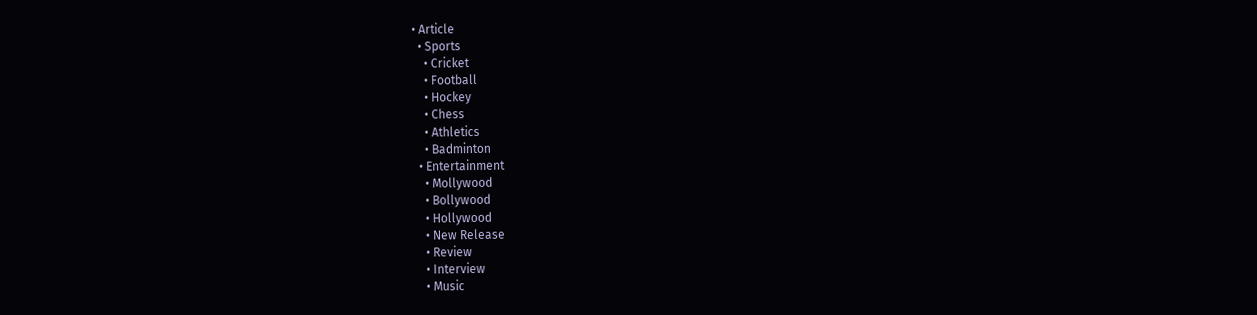• Article
  • Sports
    • Cricket
    • Football
    • Hockey
    • Chess
    • Athletics
    • Badminton
  • Entertainment
    • Mollywood
    • Bollywood
    • Hollywood
    • New Release
    • Review
    • Interview
    • Music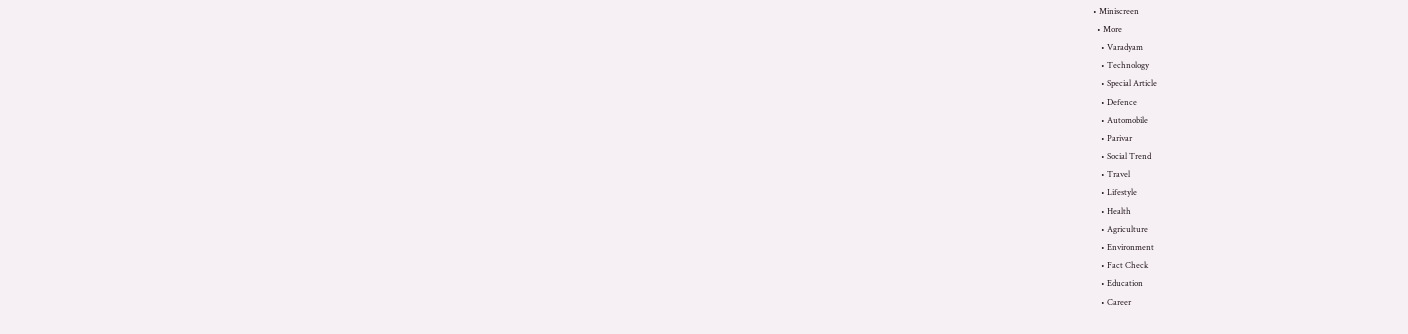• Miniscreen
  • More
    • Varadyam
    • Technology
    • Special Article
    • Defence
    • Automobile
    • Parivar
    • Social Trend
    • Travel
    • Lifestyle
    • Health
    • Agriculture
    • Environment
    • Fact Check
    • Education
    • Career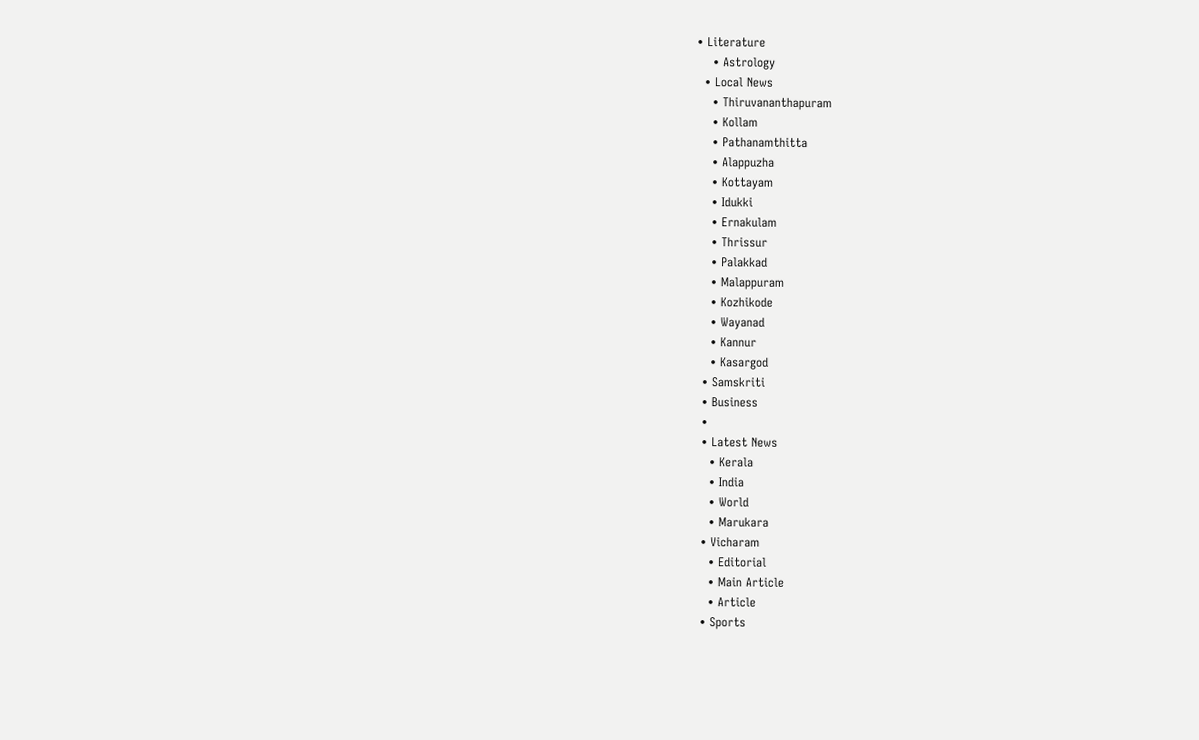• Literature
    • Astrology
  • Local News
    • Thiruvananthapuram
    • Kollam
    • Pathanamthitta
    • Alappuzha
    • Kottayam
    • Idukki
    • Ernakulam
    • Thrissur
    • Palakkad
    • Malappuram
    • Kozhikode
    • Wayanad
    • Kannur
    • Kasargod
  • Samskriti
  • Business
  •
  • Latest News
    • Kerala
    • India
    • World
    • Marukara
  • Vicharam
    • Editorial
    • Main Article
    • Article
  • Sports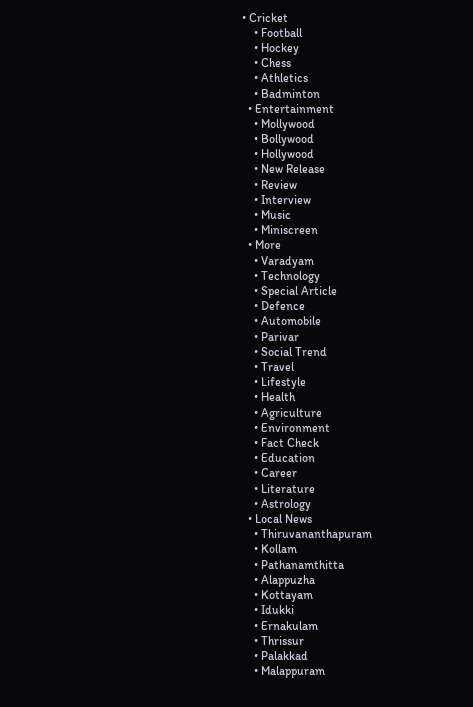• Cricket
    • Football
    • Hockey
    • Chess
    • Athletics
    • Badminton
  • Entertainment
    • Mollywood
    • Bollywood
    • Hollywood
    • New Release
    • Review
    • Interview
    • Music
    • Miniscreen
  • More
    • Varadyam
    • Technology
    • Special Article
    • Defence
    • Automobile
    • Parivar
    • Social Trend
    • Travel
    • Lifestyle
    • Health
    • Agriculture
    • Environment
    • Fact Check
    • Education
    • Career
    • Literature
    • Astrology
  • Local News
    • Thiruvananthapuram
    • Kollam
    • Pathanamthitta
    • Alappuzha
    • Kottayam
    • Idukki
    • Ernakulam
    • Thrissur
    • Palakkad
    • Malappuram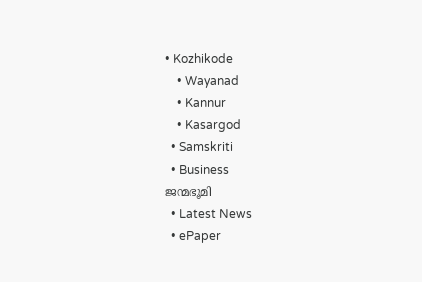• Kozhikode
    • Wayanad
    • Kannur
    • Kasargod
  • Samskriti
  • Business
ജന്മഭൂമി
  • Latest News
  • ePaper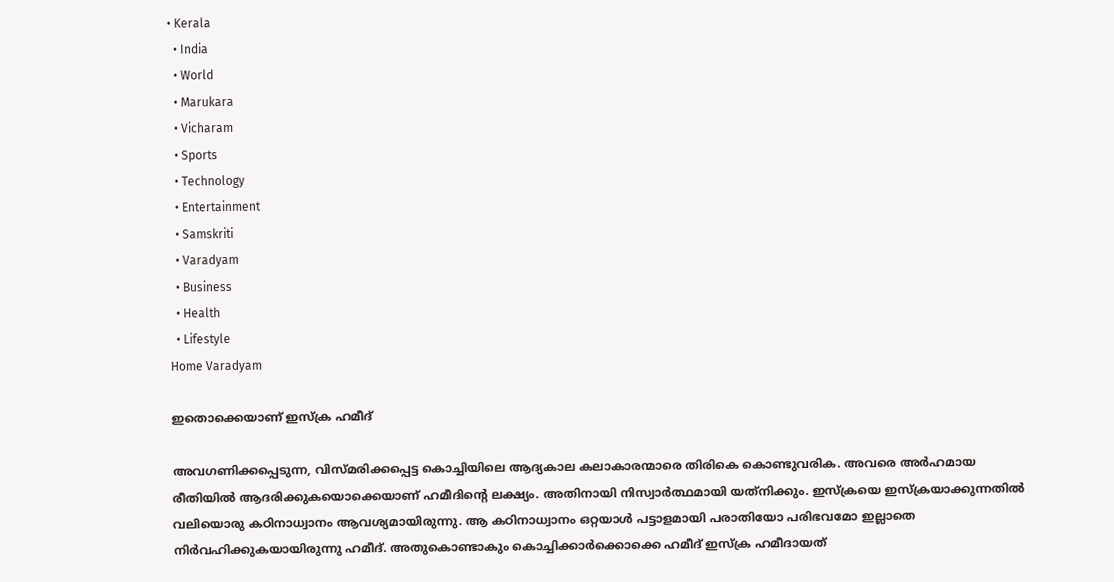• Kerala
  • India
  • World
  • Marukara
  • Vicharam
  • Sports
  • Technology
  • Entertainment
  • Samskriti
  • Varadyam
  • Business
  • Health
  • Lifestyle
Home Varadyam

ഇതൊക്കെയാണ് ഇസ്‌ക്ര ഹമീദ്

അവഗണിക്കപ്പെടുന്ന, വിസ്മരിക്കപ്പെട്ട കൊച്ചിയിലെ ആദ്യകാല കലാകാരന്മാരെ തിരികെ കൊണ്ടുവരിക. അവരെ അര്‍ഹമായ രീതിയില്‍ ആദരിക്കുകയൊക്കെയാണ് ഹമീദിന്റെ ലക്ഷ്യം. അതിനായി നിസ്വാര്‍ത്ഥമായി യത്‌നിക്കും. ഇസ്‌ക്രയെ ഇസ്‌ക്രയാക്കുന്നതില്‍ വലിയൊരു കഠിനാധ്വാനം ആവശ്യമായിരുന്നു. ആ കഠിനാധ്വാനം ഒറ്റയാള്‍ പട്ടാളമായി പരാതിയോ പരിഭവമോ ഇല്ലാതെ നിര്‍വഹിക്കുകയായിരുന്നു ഹമീദ്. അതുകൊണ്ടാകും കൊച്ചിക്കാര്‍ക്കൊക്കെ ഹമീദ് ഇസ്‌ക്ര ഹമീദായത്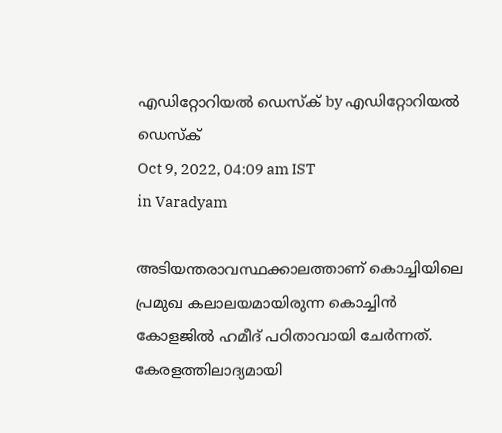എഡിറ്റോറിയൽ ഡെസ്ക് by എഡിറ്റോറിയൽ ഡെസ്ക്
Oct 9, 2022, 04:09 am IST
in Varadyam

അടിയന്തരാവസ്ഥക്കാലത്താണ് കൊച്ചിയിലെ പ്രമുഖ കലാലയമായിരുന്ന കൊച്ചിന്‍ കോളജില്‍ ഹമീദ് പഠിതാവായി ചേര്‍ന്നത്. കേരളത്തിലാദ്യമായി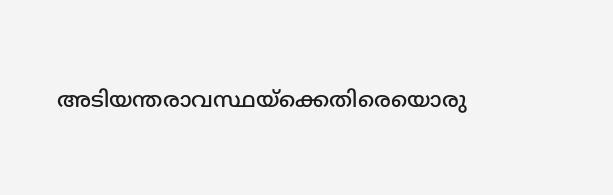അടിയന്തരാവസ്ഥയ്‌ക്കെതിരെയൊരു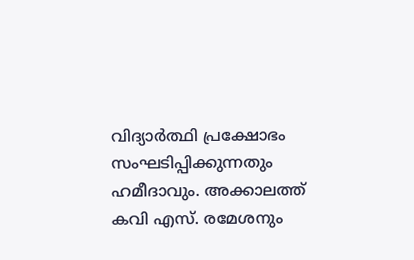വിദ്യാര്‍ത്ഥി പ്രക്ഷോഭം സംഘടിപ്പിക്കുന്നതും ഹമീദാവും. അക്കാലത്ത് കവി എസ്. രമേശനും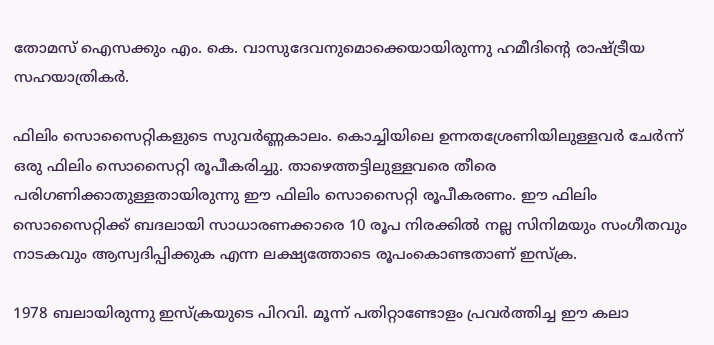തോമസ് ഐസക്കും എം. കെ. വാസുദേവനുമൊക്കെയായിരുന്നു ഹമീദിന്റെ രാഷ്‌ട്രീയ സഹയാത്രികര്‍.

ഫിലിം സൊസൈറ്റികളുടെ സുവര്‍ണ്ണകാലം. കൊച്ചിയിലെ ഉന്നതശ്രേണിയിലുള്ളവര്‍ ചേര്‍ന്ന് ഒരു ഫിലിം സൊസൈറ്റി രൂപീകരിച്ചു. താഴെത്തട്ടിലുള്ളവരെ തീരെ പരിഗണിക്കാതുള്ളതായിരുന്നു ഈ ഫിലിം സൊസൈറ്റി രൂപീകരണം. ഈ ഫിലിം സൊസൈറ്റിക്ക് ബദലായി സാധാരണക്കാരെ 10 രൂപ നിരക്കില്‍ നല്ല സിനിമയും സംഗീതവും നാടകവും ആസ്വദിപ്പിക്കുക എന്ന ലക്ഷ്യത്തോടെ രൂപംകൊണ്ടതാണ് ഇസ്‌ക്ര.

1978 ബലായിരുന്നു ഇസ്‌ക്രയുടെ പിറവി. മൂന്ന് പതിറ്റാണ്ടോളം പ്രവര്‍ത്തിച്ച ഈ കലാ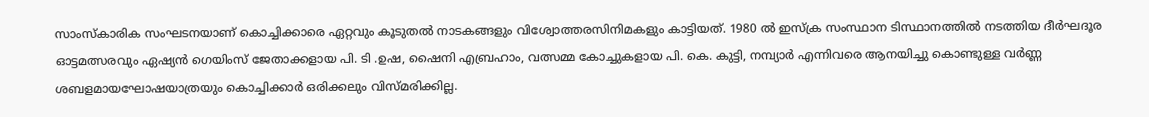സാംസ്‌കാരിക സംഘടനയാണ് കൊച്ചിക്കാരെ ഏറ്റവും കൂടുതല്‍ നാടകങ്ങളും വിശ്വോത്തരസിനിമകളും കാട്ടിയത്. 1980 ല്‍ ഇസ്‌ക്ര സംസ്ഥാന ടിസ്ഥാനത്തില്‍ നടത്തിയ ദീര്‍ഘദൂര ഓട്ടമത്സരവും ഏഷ്യന്‍ ഗെയിംസ് ജേതാക്കളായ പി. ടി .ഉഷ, ഷൈനി എബ്രഹാം, വത്സമ്മ കോച്ചുകളായ പി. കെ. കുട്ടി, നമ്പ്യാര്‍ എന്നിവരെ ആനയിച്ചു കൊണ്ടുള്ള വര്‍ണ്ണ ശബളമായഘോഷയാത്രയും കൊച്ചിക്കാര്‍ ഒരിക്കലും വിസ്മരിക്കില്ല.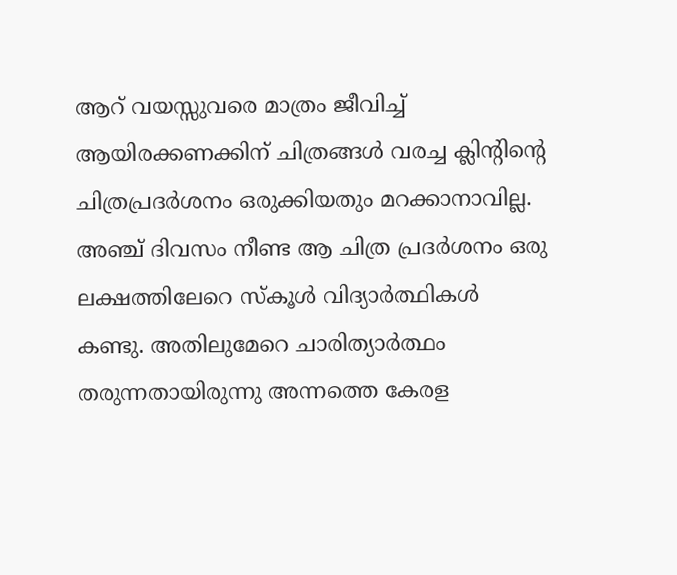ആറ് വയസ്സുവരെ മാത്രം ജീവിച്ച് ആയിരക്കണക്കിന് ചിത്രങ്ങള്‍ വരച്ച ക്ലിന്റിന്റെ ചിത്രപ്രദര്‍ശനം ഒരുക്കിയതും മറക്കാനാവില്ല. അഞ്ച് ദിവസം നീണ്ട ആ ചിത്ര പ്രദര്‍ശനം ഒരു ലക്ഷത്തിലേറെ സ്‌കൂള്‍ വിദ്യാര്‍ത്ഥികള്‍ കണ്ടു. അതിലുമേറെ ചാരിത്യാര്‍ത്ഥം തരുന്നതായിരുന്നു അന്നത്തെ കേരള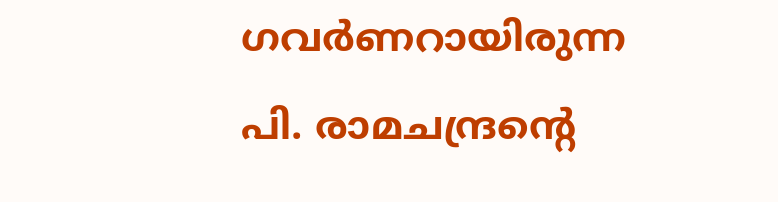ഗവര്‍ണറായിരുന്ന പി. രാമചന്ദ്രന്റെ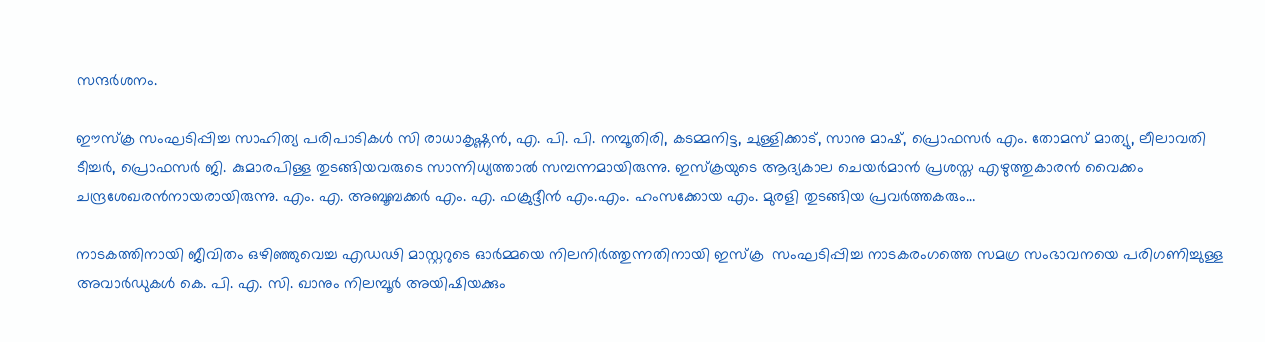സന്ദര്‍ശനം.

ഈസ്‌ക്ര സംഘടിപ്പിച്ച സാഹിത്യ പരിപാടികള്‍ സി രാധാകൃഷ്ണന്‍, എ. പി. പി. നമ്പൂതിരി, കടമ്മനിട്ട, ചുള്ളിക്കാട്, സാനു മാഷ്, പ്രൊഫസര്‍ എം. തോമസ് മാത്യു, ലീലാവതി ടീച്ചര്‍, പ്രൊഫസര്‍ ജി. കുമാരപിള്ള തുടങ്ങിയവരുടെ സാന്നിധ്യത്താല്‍ സമ്പന്നമായിരുന്നു. ഇസ്‌ക്രയുടെ ആദ്യകാല ചെയര്‍മാന്‍ പ്രശസ്ത എഴുത്തുകാരന്‍ വൈക്കം ചന്ദ്രശേഖരന്‍നായരായിരുന്നു. എം. എ. അബൂബക്കര്‍ എം. എ. ഫക്രുദ്ദീന്‍ എം.എം. ഹംസക്കോയ എം. മുരളി തുടങ്ങിയ പ്രവര്‍ത്തകരും…

നാടകത്തിനായി ജീവിതം ഒഴിഞ്ഞുവെച്ച എഡഢി മാസ്റ്ററുടെ ഓര്‍മ്മയെ നിലനിര്‍ത്തുന്നതിനായി ഇസ്‌ക്ര  സംഘടിപ്പിച്ച നാടകരംഗത്തെ സമഗ്ര സംഭാവനയെ പരിഗണിച്ചുള്ള അവാര്‍ഡുകള്‍ കെ. പി. എ. സി. ഖാനും നിലമ്പൂര്‍ അയിഷിയക്കും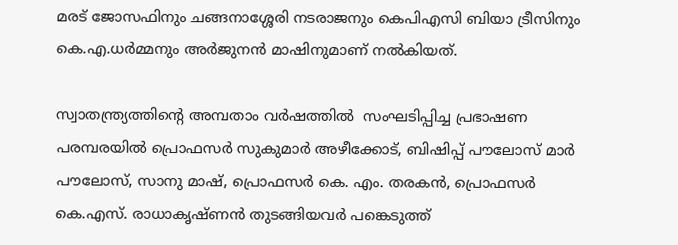മരട് ജോസഫിനും ചങ്ങനാശ്ശേരി നടരാജനും കെപിഎസി ബിയാ ട്രീസിനും കെ.എ.ധര്‍മ്മനും അര്‍ജുനന്‍ മാഷിനുമാണ് നല്‍കിയത്.

സ്വാതന്ത്ര്യത്തിന്റെ അമ്പതാം വര്‍ഷത്തില്‍  സംഘടിപ്പിച്ച പ്രഭാഷണ പരമ്പരയില്‍ പ്രൊഫസര്‍ സുകുമാര്‍ അഴീക്കോട്, ബിഷിപ്പ് പൗലോസ് മാര്‍ പൗലോസ്, സാനു മാഷ്, പ്രൊഫസര്‍ കെ. എം. തരകന്‍, പ്രൊഫസര്‍ കെ.എസ്. രാധാകൃഷ്ണന്‍ തുടങ്ങിയവര്‍ പങ്കെടുത്ത്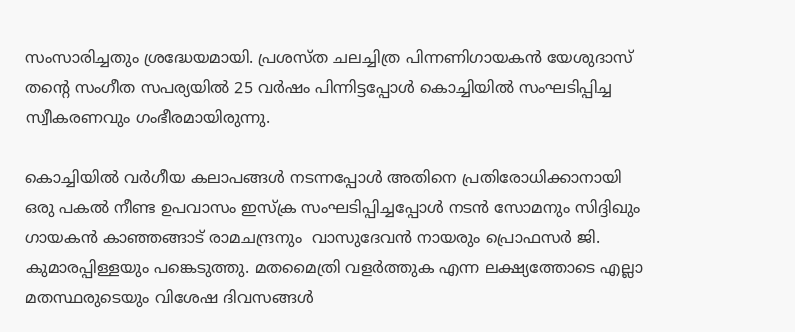സംസാരിച്ചതും ശ്രദ്ധേയമായി. പ്രശസ്ത ചലച്ചിത്ര പിന്നണിഗായകന്‍ യേശുദാസ് തന്റെ സംഗീത സപര്യയില്‍ 25 വര്‍ഷം പിന്നിട്ടപ്പോള്‍ കൊച്ചിയില്‍ സംഘടിപ്പിച്ച സ്വീകരണവും ഗംഭീരമായിരുന്നു.

കൊച്ചിയില്‍ വര്‍ഗീയ കലാപങ്ങള്‍ നടന്നപ്പോള്‍ അതിനെ പ്രതിരോധിക്കാനായി ഒരു പകല്‍ നീണ്ട ഉപവാസം ഇസ്‌ക്ര സംഘടിപ്പിച്ചപ്പോള്‍ നടന്‍ സോമനും സിദ്ദിഖും ഗായകന്‍ കാഞ്ഞങ്ങാട് രാമചന്ദ്രനും  വാസുദേവന്‍ നായരും പ്രൊഫസര്‍ ജി. കുമാരപ്പിള്ളയും പങ്കെടുത്തു. മതമൈത്രി വളര്‍ത്തുക എന്ന ലക്ഷ്യത്തോടെ എല്ലാ മതസ്ഥരുടെയും വിശേഷ ദിവസങ്ങള്‍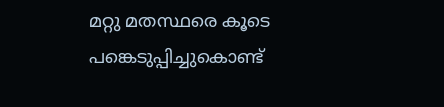മറ്റു മതസ്ഥരെ കൂടെ പങ്കെടുപ്പിച്ചുകൊണ്ട്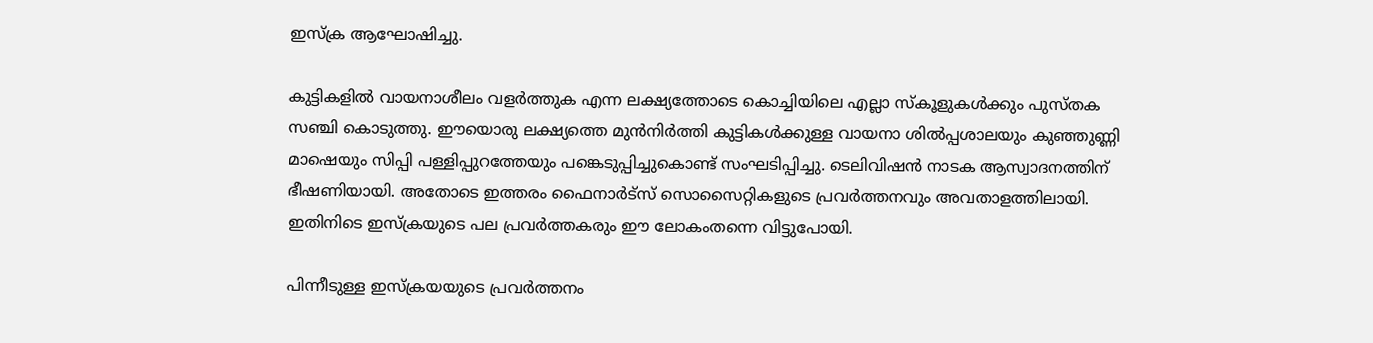ഇസ്‌ക്ര ആഘോഷിച്ചു.

കുട്ടികളില്‍ വായനാശീലം വളര്‍ത്തുക എന്ന ലക്ഷ്യത്തോടെ കൊച്ചിയിലെ എല്ലാ സ്‌കൂളുകള്‍ക്കും പുസ്തക സഞ്ചി കൊടുത്തു. ഈയൊരു ലക്ഷ്യത്തെ മുന്‍നിര്‍ത്തി കുട്ടികള്‍ക്കുള്ള വായനാ ശില്‍പ്പശാലയും കുഞ്ഞുണ്ണി മാഷെയും സിപ്പി പള്ളിപ്പുറത്തേയും പങ്കെടുപ്പിച്ചുകൊണ്ട് സംഘടിപ്പിച്ചു. ടെലിവിഷന്‍ നാടക ആസ്വാദനത്തിന് ഭീഷണിയായി. അതോടെ ഇത്തരം ഫൈനാര്‍ട്‌സ് സൊസൈറ്റികളുടെ പ്രവര്‍ത്തനവും അവതാളത്തിലായി. ഇതിനിടെ ഇസ്‌ക്രയുടെ പല പ്രവര്‍ത്തകരും ഈ ലോകംതന്നെ വിട്ടുപോയി.

പിന്നീടുള്ള ഇസ്‌ക്രയയുടെ പ്രവര്‍ത്തനം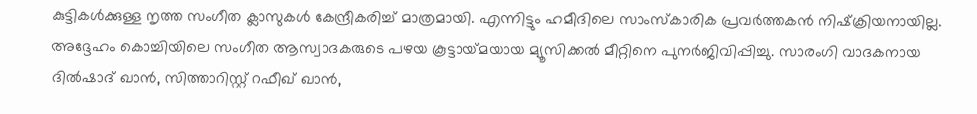കുട്ടികള്‍ക്കുള്ള നൃത്ത സംഗീത ക്ലാസുകള്‍ കേന്ദ്രീകരിച്ച് മാത്രമായി. എന്നിട്ടും ഹമീദിലെ സാംസ്‌കാരിക പ്രവര്‍ത്തകന്‍ നിഷ്‌ക്രിയനായില്ല. അദ്ദേഹം കൊച്ചിയിലെ സംഗീത ആസ്വാദകരുടെ പഴയ കൂട്ടായ്‌മയായ മ്യൂസിക്കല്‍ മീറ്റിനെ പുനര്‍ജിവിപ്പിച്ചു. സാരംഗി വാദകനായ ദില്‍ഷാദ് ഖാന്‍, സിത്താറിസ്റ്റ് റഫീഖ് ഖാന്‍,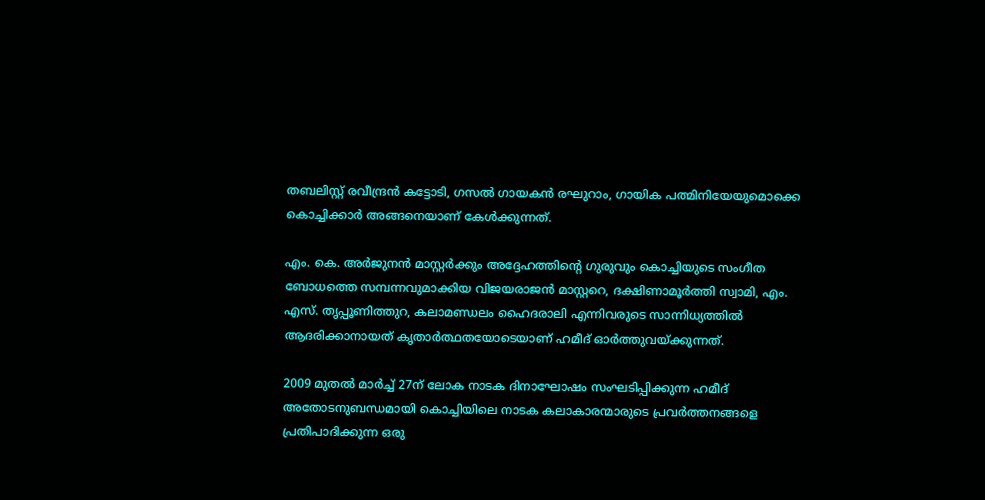തബലിസ്റ്റ് രവീന്ദ്രന്‍ കട്ടോടി, ഗസല്‍ ഗായകന്‍ രഘുറാം, ഗായിക പത്മിനിയേയുമൊക്കെ കൊച്ചിക്കാര്‍ അങ്ങനെയാണ് കേള്‍ക്കുന്നത്.

എം. കെ. അര്‍ജുനന്‍ മാസ്റ്റര്‍ക്കും അദ്ദേഹത്തിന്റെ ഗുരുവും കൊച്ചിയുടെ സംഗീത ബോധത്തെ സമ്പന്നവുമാക്കിയ വിജയരാജന്‍ മാസ്റ്ററെ, ദക്ഷിണാമൂര്‍ത്തി സ്വാമി, എം. എസ്. തൃപ്പൂണിത്തുറ, കലാമണ്ഡലം ഹൈദരാലി എന്നിവരുടെ സാന്നിധ്യത്തില്‍ ആദരിക്കാനായത് കൃതാര്‍ത്ഥതയോടെയാണ് ഹമീദ് ഓര്‍ത്തുവയ്‌ക്കുന്നത്.

2009 മുതല്‍ മാര്‍ച്ച് 27ന് ലോക നാടക ദിനാഘോഷം സംഘടിപ്പിക്കുന്ന ഹമീദ് അതോടനുബന്ധമായി കൊച്ചിയിലെ നാടക കലാകാരന്മാരുടെ പ്രവര്‍ത്തനങ്ങളെ പ്രതിപാദിക്കുന്ന ഒരു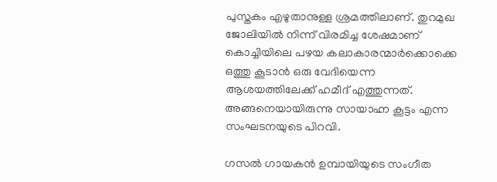പുസ്തകം എഴുതാനുള്ള ശ്രമത്തിലാണ്. തുറമുഖ ജോലിയില്‍ നിന്ന് വിരമിച്ച ശേഷമാണ് കൊച്ചിയിലെ പഴയ കലാകാരന്മാര്‍ക്കൊക്കെ ഒത്തു കൂടാന്‍ ഒരു വേദിയെന്ന ആശയത്തിലേക്ക് ഹമീദ് എത്തുന്നത്. അങ്ങനെയായിരുന്നു സായാഹ്ന കൂട്ടം എന്ന സംഘടനയുടെ പിറവി.

ഗസല്‍ ഗായകന്‍ ഉമ്പായിയുടെ സംഗീത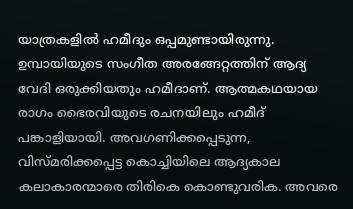യാത്രകളില്‍ ഹമീദും ഒപ്പമുണ്ടായിരുന്നു. ഉമ്പായിയുടെ സംഗീത അരങ്ങേറ്റത്തിന് ആദ്യ വേദി ഒരുക്കിയതും ഹമീദാണ്. ആത്മകഥയായ രാഗം ഭൈരവിയുടെ രചനയിലും ഹമീദ് പങ്കാളിയായി. അവഗണിക്കപ്പെടുന്ന, വിസ്മരിക്കപ്പെട്ട കൊച്ചിയിലെ ആദ്യകാല കലാകാരന്മാരെ തിരികെ കൊണ്ടുവരിക. അവരെ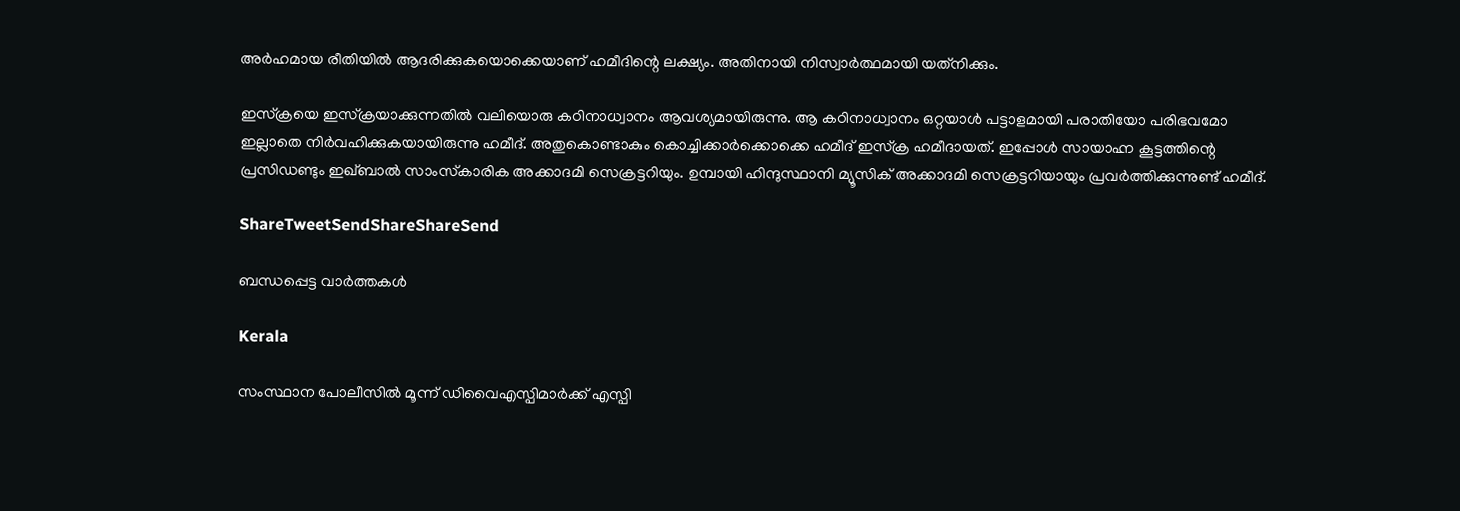അര്‍ഹമായ രീതിയില്‍ ആദരിക്കുകയൊക്കെയാണ് ഹമീദിന്റെ ലക്ഷ്യം. അതിനായി നിസ്വാര്‍ത്ഥമായി യത്‌നിക്കും.

ഇസ്‌ക്രയെ ഇസ്‌ക്രയാക്കുന്നതില്‍ വലിയൊരു കഠിനാധ്വാനം ആവശ്യമായിരുന്നു. ആ കഠിനാധ്വാനം ഒറ്റയാള്‍ പട്ടാളമായി പരാതിയോ പരിഭവമോ ഇല്ലാതെ നിര്‍വഹിക്കുകയായിരുന്നു ഹമീദ്. അതുകൊണ്ടാകും കൊച്ചിക്കാര്‍ക്കൊക്കെ ഹമീദ് ഇസ്‌ക്ര ഹമീദായത്. ഇപ്പോള്‍ സായാഹ്ന കൂട്ടത്തിന്റെ പ്രസിഡണ്ടും ഇഖ്ബാല്‍ സാംസ്‌കാരിക അക്കാദമി സെക്രട്ടറിയും. ഉമ്പായി ഹിന്ദുസ്ഥാനി മ്യൂസിക് അക്കാദമി സെക്രട്ടറിയായും പ്രവര്‍ത്തിക്കുന്നുണ്ട് ഹമീദ്.

ShareTweetSendShareShareSend

ബന്ധപ്പെട്ട വാര്‍ത്തകള്‍

Kerala

സംസ്ഥാന പോലീസില്‍ മൂന്ന് ഡിവൈഎസ്പിമാര്‍ക്ക് എസ്പി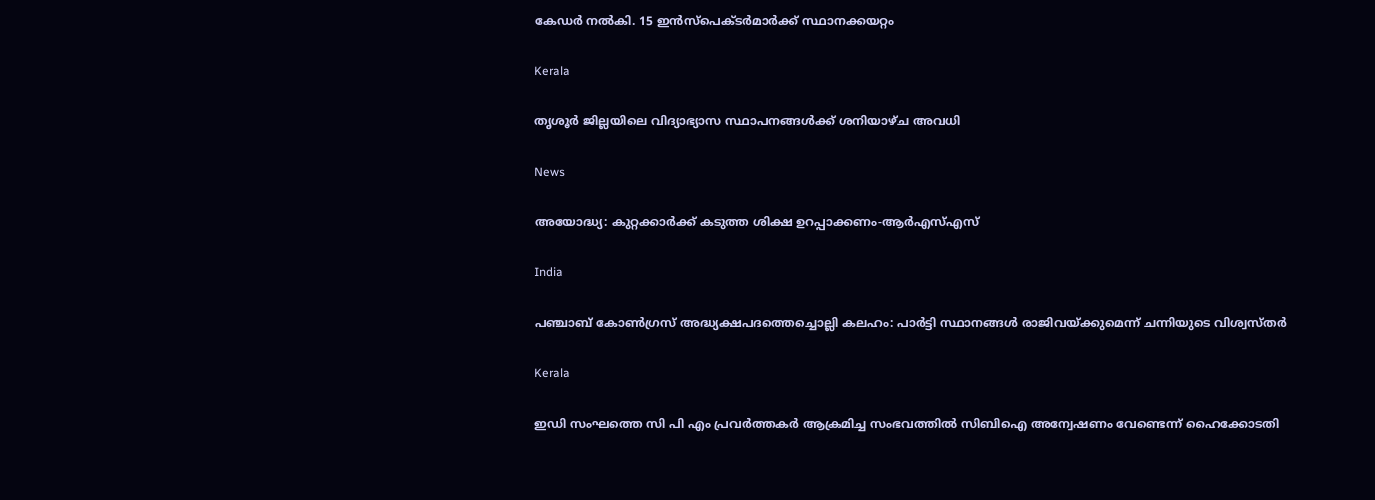കേഡര്‍ നല്‍കി. 15 ഇന്‍സ്പെക്ടര്‍മാര്‍ക്ക് സ്ഥാനക്കയറ്റം

Kerala

തൃശൂര്‍ ജില്ലയിലെ വിദ്യാഭ്യാസ സ്ഥാപനങ്ങള്‍ക്ക് ശനിയാഴ്ച അവധി

News

അയോദ്ധ്യ: കുറ്റക്കാര്‍ക്ക് കടുത്ത ശിക്ഷ ഉറപ്പാക്കണം-ആര്‍എസ്എസ്

India

പഞ്ചാബ് കോണ്‍ഗ്രസ് അദ്ധ്യക്ഷപദത്തെച്ചൊല്ലി കലഹം: പാര്‍ട്ടി സ്ഥാനങ്ങള്‍ രാജിവയ്‌ക്കുമെന്ന് ചന്നിയുടെ വിശ്വസ്തര്‍

Kerala

ഇഡി സംഘത്തെ സി പി എം പ്രവര്‍ത്തകര്‍ ആക്രമിച്ച സംഭവത്തില്‍ സിബിഐ അന്വേഷണം വേണ്ടെന്ന് ഹൈക്കോടതി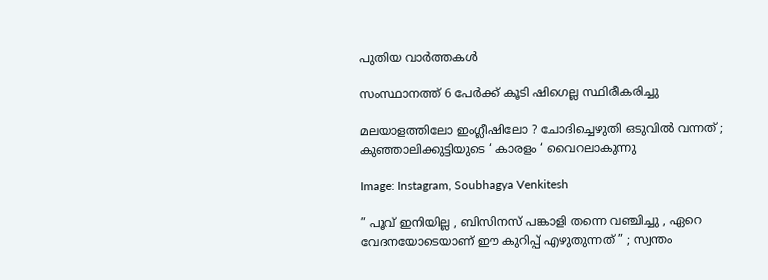പുതിയ വാര്‍ത്തകള്‍

സംസ്ഥാനത്ത് 6 പേര്‍ക്ക് കൂടി ഷിഗെല്ല സ്ഥിരീകരിച്ചു

മലയാളത്തിലോ ഇംഗ്ലീഷിലോ ? ചോദിച്ചെഴുതി ഒടുവിൽ വന്നത് ; കുഞ്ഞാലിക്കുട്ടിയുടെ ‘ കാരളം ‘ വൈറലാകുന്നു

Image: Instagram, Soubhagya Venkitesh

” പൂവ് ഇനിയില്ല , ബിസിനസ് പങ്കാളി തന്നെ വഞ്ചിച്ചു , ഏറെ വേദനയോടെയാണ് ഈ കുറിപ്പ് എഴുതുന്നത് ” ; സ്വന്തം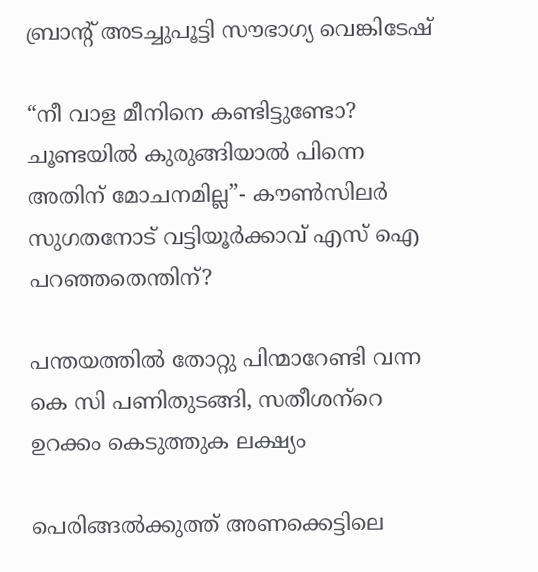ബ്രാന്റ് അടച്ചുപൂട്ടി സൗഭാഗ്യ വെങ്കിടേഷ്

“നീ വാള മീനിനെ കണ്ടിട്ടുണ്ടോ? ചൂണ്ടയില്‍ കുരുങ്ങിയാല്‍ പിന്നെ അതിന് മോചനമില്ല”- കൗണ്‍സിലര്‍ സുഗതനോട് വട്ടിയൂര്‍ക്കാവ് എസ് ഐ പറഞ്ഞതെന്തിന്?

പന്തയത്തില്‍ തോറ്റു പിന്മാറേണ്ടി വന്ന കെ സി പണിതുടങ്ങി, സതീശന്‌റെ ഉറക്കം കെടുത്തുക ലക്ഷ്യം

പെരിങ്ങല്‍ക്കുത്ത് അണക്കെട്ടിലെ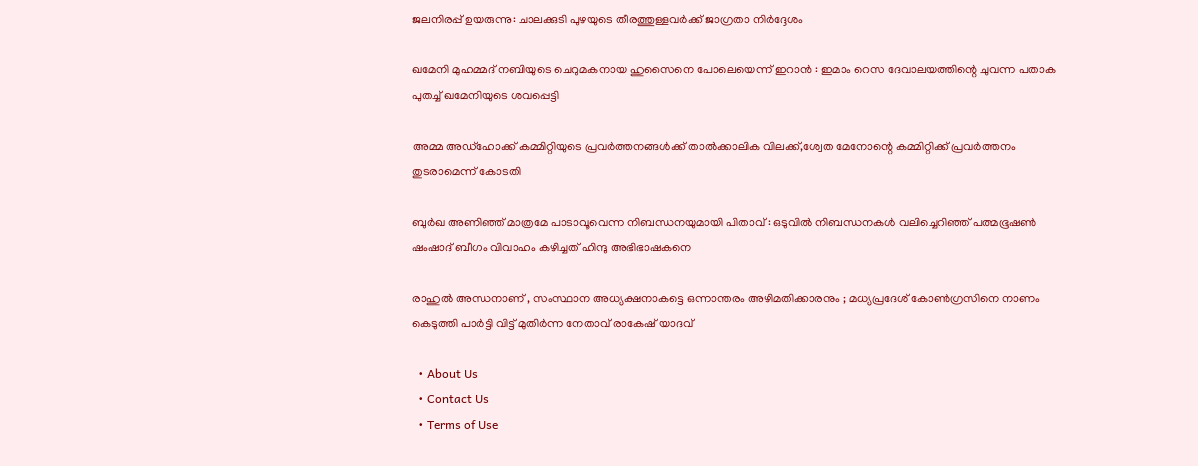ജലനിരപ്പ് ഉയരുന്നു: ചാലക്കുടി പുഴയുടെ തീരത്തുള്ളവര്‍ക്ക് ജാഗ്രതാ നിര്‍ദ്ദേശം

ഖമേനി മുഹമ്മദ് നബിയുടെ ചെറുമകനായ ഹുസൈനെ പോലെയെന്ന് ഇറാൻ : ഇമാം റെസ ദേവാലയത്തിന്റെ ചുവന്ന പതാക പുതച്ച് ഖമേനിയുടെ ശവപ്പെട്ടി

അമ്മ അഡ്‌ഹോക്ക് കമ്മിറ്റിയുടെ പ്രവര്‍ത്തനങ്ങള്‍ക്ക് താല്‍ക്കാലിക വിലക്ക്,ശ്വേത മേനോന്റെ കമ്മിറ്റിക്ക് പ്രവര്‍ത്തനം തുടരാമെന്ന് കോടതി

ബുർഖ അണിഞ്ഞ് മാത്രമേ പാടാവൂവെന്ന നിബന്ധനയുമായി പിതാവ് : ഒടുവിൽ നിബന്ധനകൾ വലിച്ചെറിഞ്ഞ് പത്മഭൂഷൺ ഷംഷാദ് ബീഗം വിവാഹം കഴിച്ചത് ഹിന്ദു അഭിഭാഷകനെ

രാഹുൽ അന്ധനാണ് , സംസ്ഥാന അധ്യക്ഷനാകട്ടെ ഒന്നാന്തരം അഴിമതിക്കാരനും ; മധ്യപ്രദേശ് കോൺഗ്രസിനെ നാണം കെടുത്തി പാർട്ടി വിട്ട് മുതിർന്ന നേതാവ് രാകേഷ് യാദവ്

  • About Us
  • Contact Us
  • Terms of Use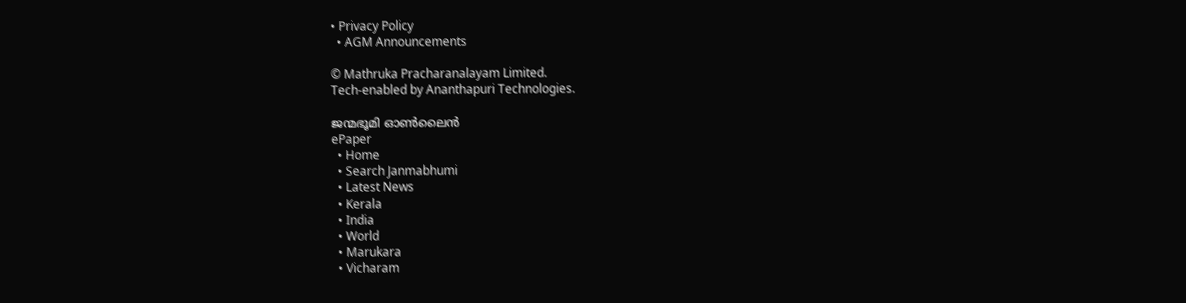• Privacy Policy
  • AGM Announcements

© Mathruka Pracharanalayam Limited.
Tech-enabled by Ananthapuri Technologies.

ജന്മഭൂമി ഓണ്‍ലൈന്‍
ePaper
  • Home
  • Search Janmabhumi
  • Latest News
  • Kerala
  • India
  • World
  • Marukara
  • Vicharam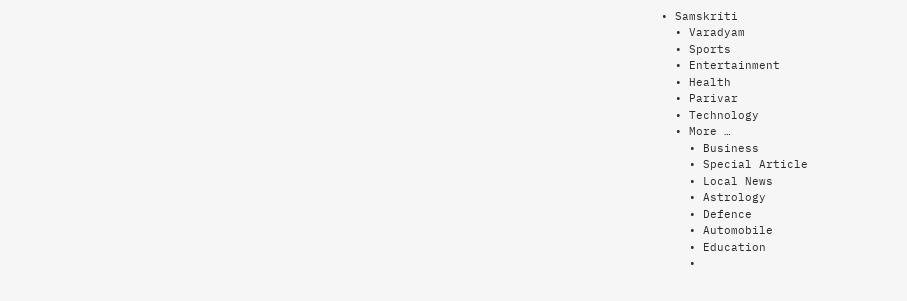• Samskriti
  • Varadyam
  • Sports
  • Entertainment
  • Health
  • Parivar
  • Technology
  • More …
    • Business
    • Special Article
    • Local News
    • Astrology
    • Defence
    • Automobile
    • Education
    •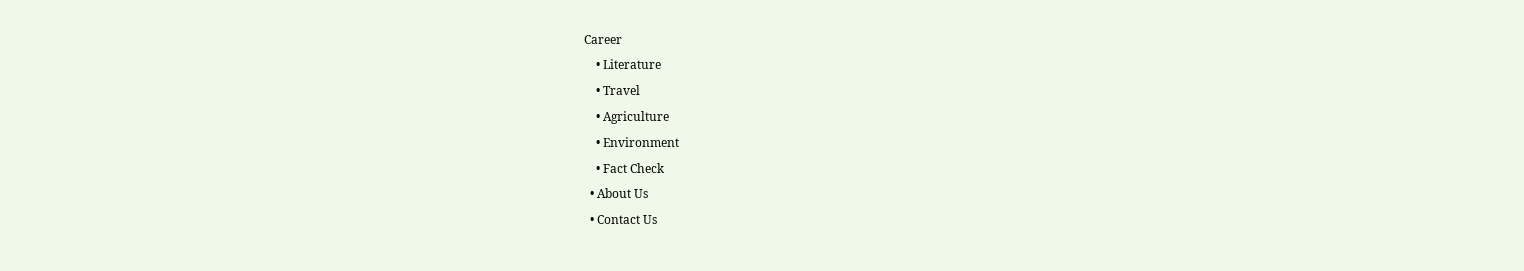Career
    • Literature
    • Travel
    • Agriculture
    • Environment
    • Fact Check
  • About Us
  • Contact Us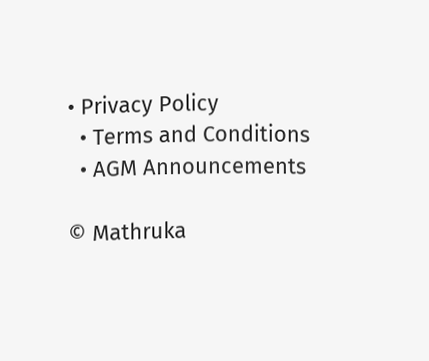• Privacy Policy
  • Terms and Conditions
  • AGM Announcements

© Mathruka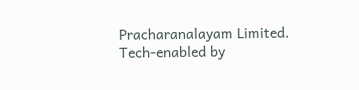Pracharanalayam Limited.
Tech-enabled by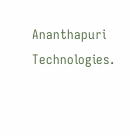Ananthapuri Technologies.